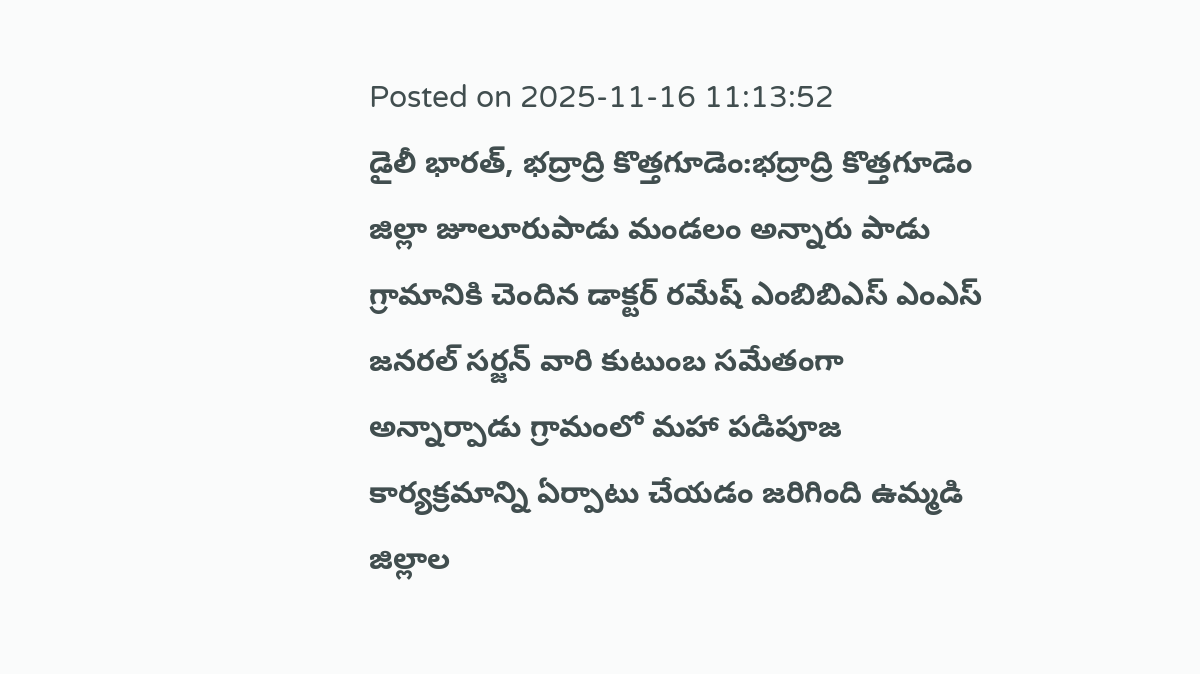Posted on 2025-11-16 11:13:52
డైలీ భారత్, భద్రాద్రి కొత్తగూడెం:భద్రాద్రి కొత్తగూడెం జిల్లా జూలూరుపాడు మండలం అన్నారు పాడు గ్రామానికి చెందిన డాక్టర్ రమేష్ ఎంబిబిఎస్ ఎంఎస్ జనరల్ సర్జన్ వారి కుటుంబ సమేతంగా అన్నార్పాడు గ్రామంలో మహా పడిపూజ కార్యక్రమాన్ని ఏర్పాటు చేయడం జరిగింది ఉమ్మడి జిల్లాల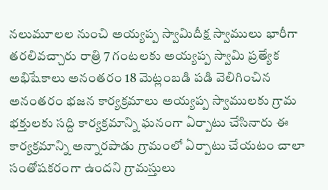నలుమూలల నుంచి అయ్యప్ప స్వామిదీక్ష స్వాములు భారీగా తరలివచ్చారు రాత్రి 7 గంటలకు అయ్యప్ప స్వామి ప్రత్యేక అభిషేకాలు అనంతరం 18 మెట్లంబడి పడి వెలిగించిన అనంతరం భజన కార్యక్రమాలు అయ్యప్ప స్వాములకు గ్రామ భక్తులకు సద్ది కార్యక్రమాన్ని ఘనంగా ఏర్పాటు చేసినారు ఈ కార్యక్రమాన్ని అన్నారపాడు గ్రామంలో ఏర్పాటు చేయటం చాలా సంతోషకరంగా ఉందని గ్రామస్తులు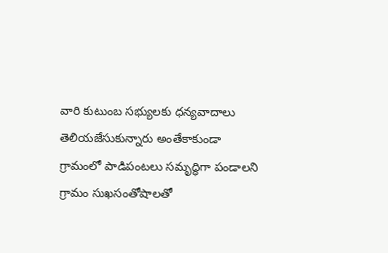వారి కుటుంబ సభ్యులకు ధన్యవాదాలు తెలియజేసుకున్నారు అంతేకాకుండా గ్రామంలో పాడిపంటలు సమృద్ధిగా పండాలని గ్రామం సుఖసంతోషాలతో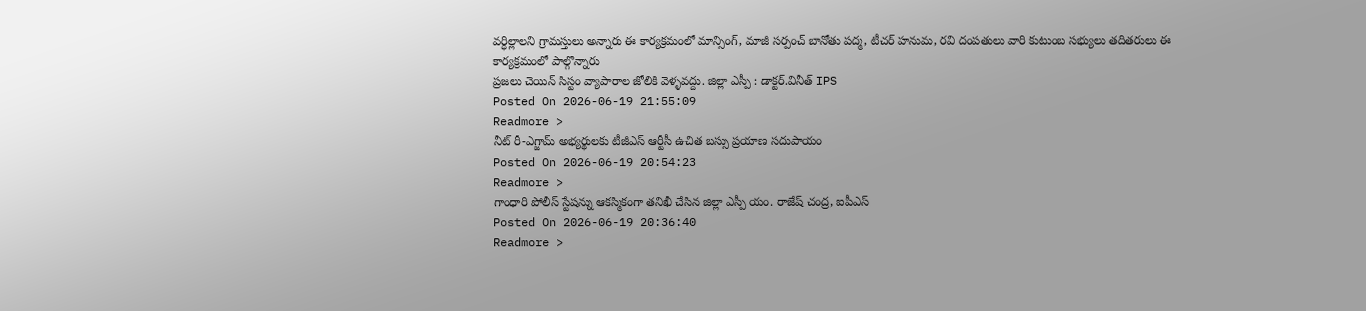వర్ధిల్లాలని గ్రామస్తులు అన్నారు ఈ కార్యక్రమంలో మాన్సింగ్, మాజీ సర్పంచ్ బానోతు పద్మ, టీచర్ హనుమ, రవి దంపతులు వారి కుటుంబ సభ్యులు తదితరులు ఈ కార్యక్రమంలో పాల్గొన్నారు
ప్రజలు చెయిన్ సిస్టం వ్యాపారాల జోలికి వెళ్ళవద్దు. జిల్లా ఎస్పీ : డాక్టర్.వినీత్ IPS
Posted On 2026-06-19 21:55:09
Readmore >
నీట్ రీ-ఎగ్జామ్ అభ్యర్థులకు టీజీఎస్ ఆర్టీసీ ఉచిత బస్సు ప్రయాణ సదుపాయం
Posted On 2026-06-19 20:54:23
Readmore >
గాంధారి పోలీస్ స్టేషన్ను ఆకస్మికంగా తనిఖీ చేసిన జిల్లా ఎస్పీ యం. రాజేష్ చంద్ర, ఐపీఎస్
Posted On 2026-06-19 20:36:40
Readmore >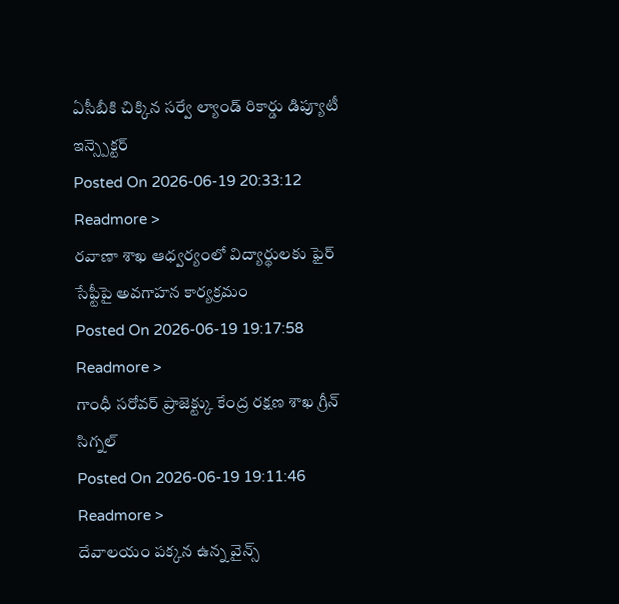ఏసీబీకి చిక్కిన సర్వే ల్యాండ్ రికార్డు డిప్యూటీ ఇన్స్పెక్టర్
Posted On 2026-06-19 20:33:12
Readmore >
రవాణా శాఖ ఆధ్వర్యంలో విద్యార్థులకు ఫైర్ సేఫ్టీపై అవగాహన కార్యక్రమం
Posted On 2026-06-19 19:17:58
Readmore >
గాంధీ సరోవర్ ప్రాజెక్ట్కు కేంద్ర రక్షణ శాఖ గ్రీన్ సిగ్నల్
Posted On 2026-06-19 19:11:46
Readmore >
దేవాలయం పక్కన ఉన్న వైన్స్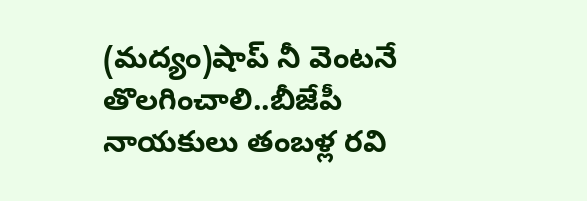(మద్యం)షాప్ నీ వెంటనే తొలగించాలి..బీజేపీ నాయకులు తంబళ్ల రవి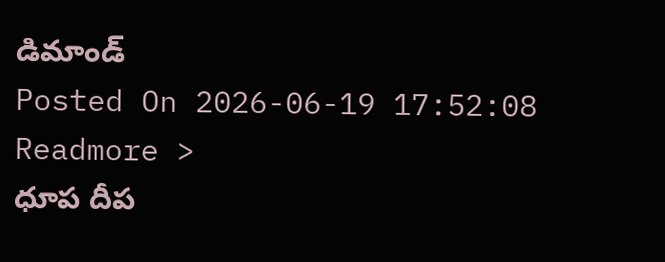డిమాండ్
Posted On 2026-06-19 17:52:08
Readmore >
ధూప దీప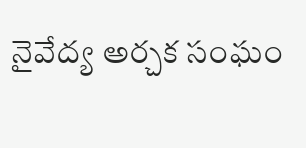నైవేద్య అర్చక సంఘం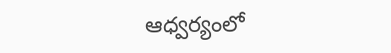ఆధ్వర్యంలో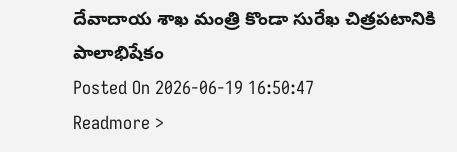దేవాదాయ శాఖ మంత్రి కొండా సురేఖ చిత్రపటానికి పాలాభిషేకం
Posted On 2026-06-19 16:50:47
Readmore >